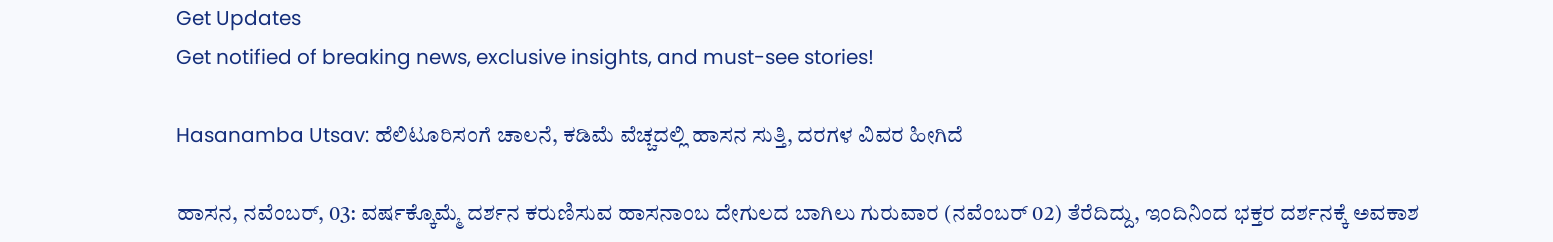Get Updates
Get notified of breaking news, exclusive insights, and must-see stories!

Hasanamba Utsav: ಹೆಲಿಟೂರಿಸಂಗೆ ಚಾಲನೆ, ಕಡಿಮೆ ವೆಚ್ಚದಲ್ಲಿ ಹಾಸನ ಸುತ್ತಿ, ದರಗಳ ವಿವರ ಹೀಗಿದೆ

ಹಾಸನ, ನವೆಂಬರ್‌, 03: ವರ್ಷಕ್ಕೊಮ್ಮೆ ದರ್ಶನ ಕರುಣಿಸುವ ಹಾಸನಾಂಬ ದೇಗುಲದ ಬಾಗಿಲು ಗುರುವಾರ (ನವೆಂಬರ್‌ 02) ತೆರೆದಿದ್ದು, ಇಂದಿನಿಂದ ಭಕ್ತರ ದರ್ಶನಕ್ಕೆ ಅವಕಾಶ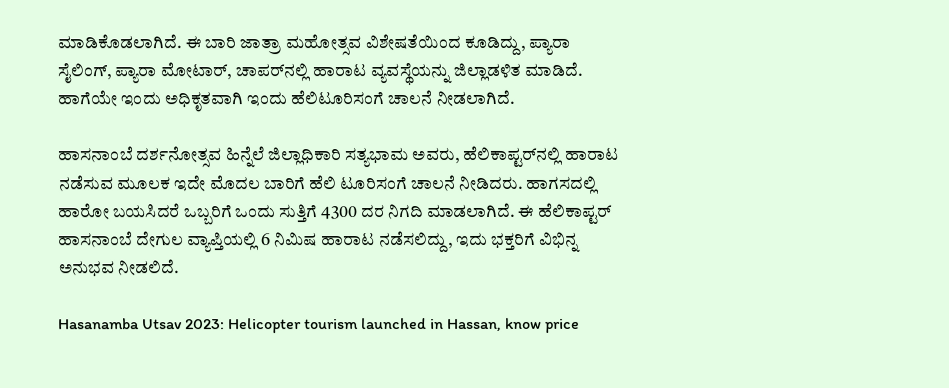ಮಾಡಿಕೊಡಲಾಗಿದೆ. ಈ ಬಾರಿ ಜಾತ್ರಾ ಮಹೋತ್ಸವ ವಿಶೇಷತೆಯಿಂದ ಕೂಡಿದ್ದು, ಪ್ಯಾರಾ ಸೈಲಿಂಗ್, ಪ್ಯಾರಾ ಮೋಟಾರ್, ಚಾಪರ್‌ನಲ್ಲಿ ಹಾರಾಟ ವ್ಯವಸ್ಥೆಯನ್ನು ಜಿಲ್ಲಾಡಳಿತ ಮಾಡಿದೆ. ಹಾಗೆಯೇ ಇಂದು ಅಧಿಕೃತವಾಗಿ ಇಂದು ಹೆಲಿಟೂರಿಸಂಗೆ ಚಾಲನೆ ನೀಡಲಾಗಿದೆ.

ಹಾಸನಾಂಬೆ ದರ್ಶನೋತ್ಸವ ಹಿನ್ನೆಲೆ ಜಿಲ್ಲಾಧಿಕಾರಿ ಸತ್ಯಭಾಮ ಅವರು, ಹೆಲಿಕಾಪ್ಟರ್‌ನಲ್ಲಿ ಹಾರಾಟ ನಡೆಸುವ ಮೂಲಕ ಇದೇ ಮೊದಲ ಬಾರಿಗೆ ಹೆಲಿ ಟೂರಿಸಂಗೆ ಚಾಲನೆ ನೀಡಿದರು. ಹಾಗಸದಲ್ಲಿ ಹಾರೋ ಬಯಸಿದರೆ ಒಬ್ಬರಿಗೆ ಒಂದು ಸುತ್ತಿಗೆ 4300 ದರ ನಿಗದಿ ಮಾಡಲಾಗಿದೆ. ಈ ಹೆಲಿಕಾಪ್ಟರ್‌ ಹಾಸನಾಂಬೆ ದೇಗುಲ‌ ವ್ಯಾಪ್ತಿಯಲ್ಲಿ 6 ನಿಮಿಷ ಹಾರಾಟ ನಡೆಸಲಿದ್ದು, ಇದು ಭಕ್ತರಿಗೆ ವಿಭಿನ್ನ ಅನುಭವ ನೀಡಲಿದೆ.

Hasanamba Utsav 2023: Helicopter tourism launched in Hassan, know price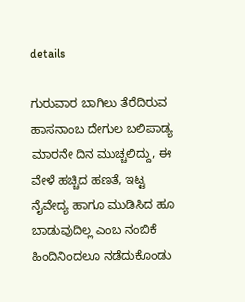details

ಗುರುವಾರ ಬಾಗಿಲು ತೆರೆದಿರುವ ಹಾಸನಾಂಬ ದೇಗುಲ ಬಲಿಪಾಡ್ಯ ಮಾರನೇ ದಿನ ಮುಚ್ಚಲಿದ್ದು, ಈ ವೇಳೆ ಹಚ್ಚಿದ ಹಣತೆ, ಇಟ್ಟ ನೈವೇದ್ಯ ಹಾಗೂ ಮುಡಿಸಿದ ಹೂ ಬಾಡುವುದಿಲ್ಲ ಎಂಬ ನಂಬಿಕೆ ಹಿಂದಿನಿಂದಲೂ ನಡೆದುಕೊಂಡು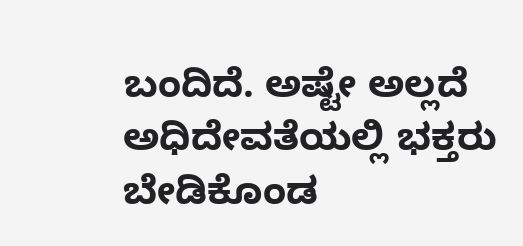ಬಂದಿದೆ. ಅಷ್ಟೇ ಅಲ್ಲದೆ ಅಧಿದೇವತೆಯಲ್ಲಿ ಭಕ್ತರು ಬೇಡಿಕೊಂಡ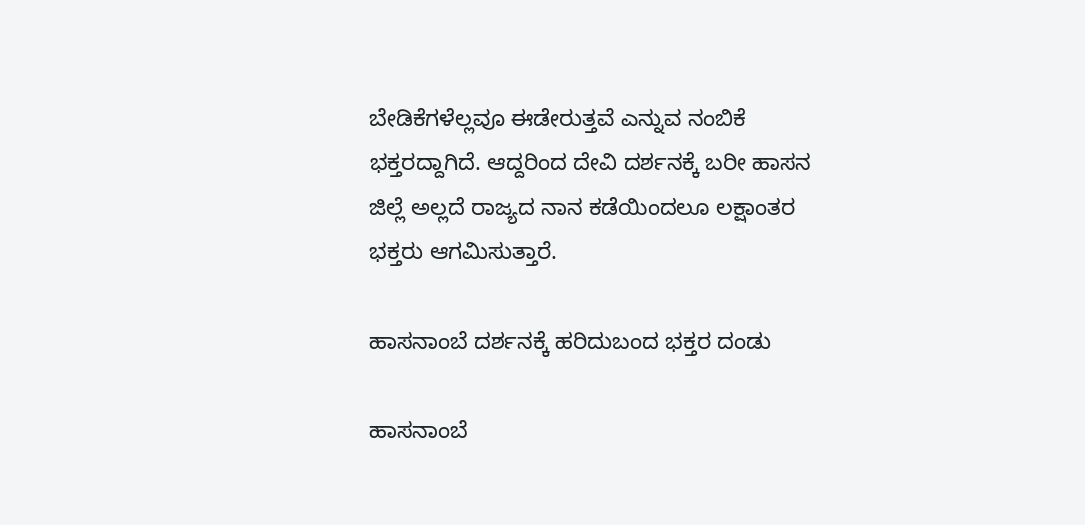ಬೇಡಿಕೆಗಳೆಲ್ಲವೂ ಈಡೇರುತ್ತವೆ ಎನ್ನುವ ನಂಬಿಕೆ ಭಕ್ತರದ್ದಾಗಿದೆ. ಆದ್ದರಿಂದ ದೇವಿ ದರ್ಶನಕ್ಕೆ ಬರೀ ಹಾಸನ ಜಿಲ್ಲೆ ಅಲ್ಲದೆ ರಾಜ್ಯದ ನಾನ ಕಡೆಯಿಂದಲೂ ಲಕ್ಷಾಂತರ ಭಕ್ತರು ಆಗಮಿಸುತ್ತಾರೆ.

ಹಾಸನಾಂಬೆ ದರ್ಶನಕ್ಕೆ ಹರಿದುಬಂದ ಭಕ್ತರ ದಂಡು

ಹಾಸನಾಂಬೆ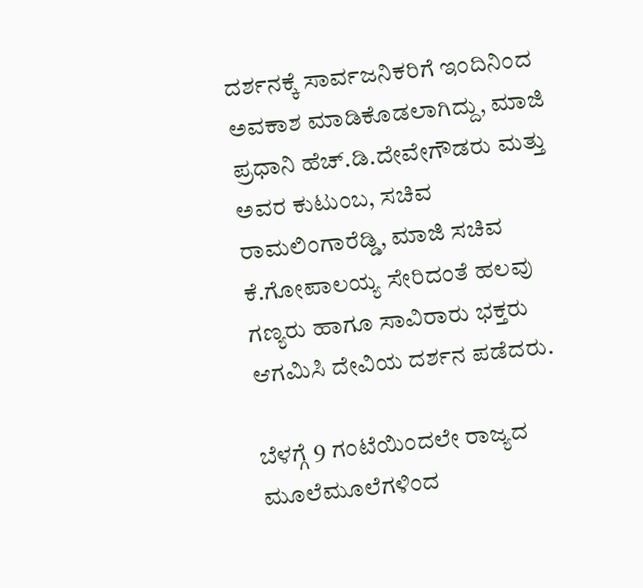ದರ್ಶನಕ್ಕೆ ಸಾರ್ವಜನಿಕರಿಗೆ ಇಂದಿನಿಂದ ಅವಕಾಶ ಮಾಡಿಕೊಡಲಾಗಿದ್ದು, ಮಾಜಿ ಪ್ರಧಾನಿ ಹೆಚ್.ಡಿ.ದೇವೇಗೌಡರು ಮತ್ತು ಅವರ ಕುಟುಂಬ, ಸಚಿವ ರಾಮಲಿಂಗಾರೆಡ್ಡಿ, ಮಾಜಿ ಸಚಿವ ಕೆ.ಗೋಪಾಲಯ್ಯ ಸೇರಿದಂತೆ ಹಲವು ಗಣ್ಯರು ಹಾಗೂ ಸಾವಿರಾರು ಭಕ್ತರು ಆಗಮಿಸಿ ದೇವಿಯ ದರ್ಶನ ಪಡೆದರು.

ಬೆಳಗ್ಗೆ 9 ಗಂಟೆಯಿಂದಲೇ ರಾಜ್ಯದ ಮೂಲೆಮೂಲೆಗಳಿಂದ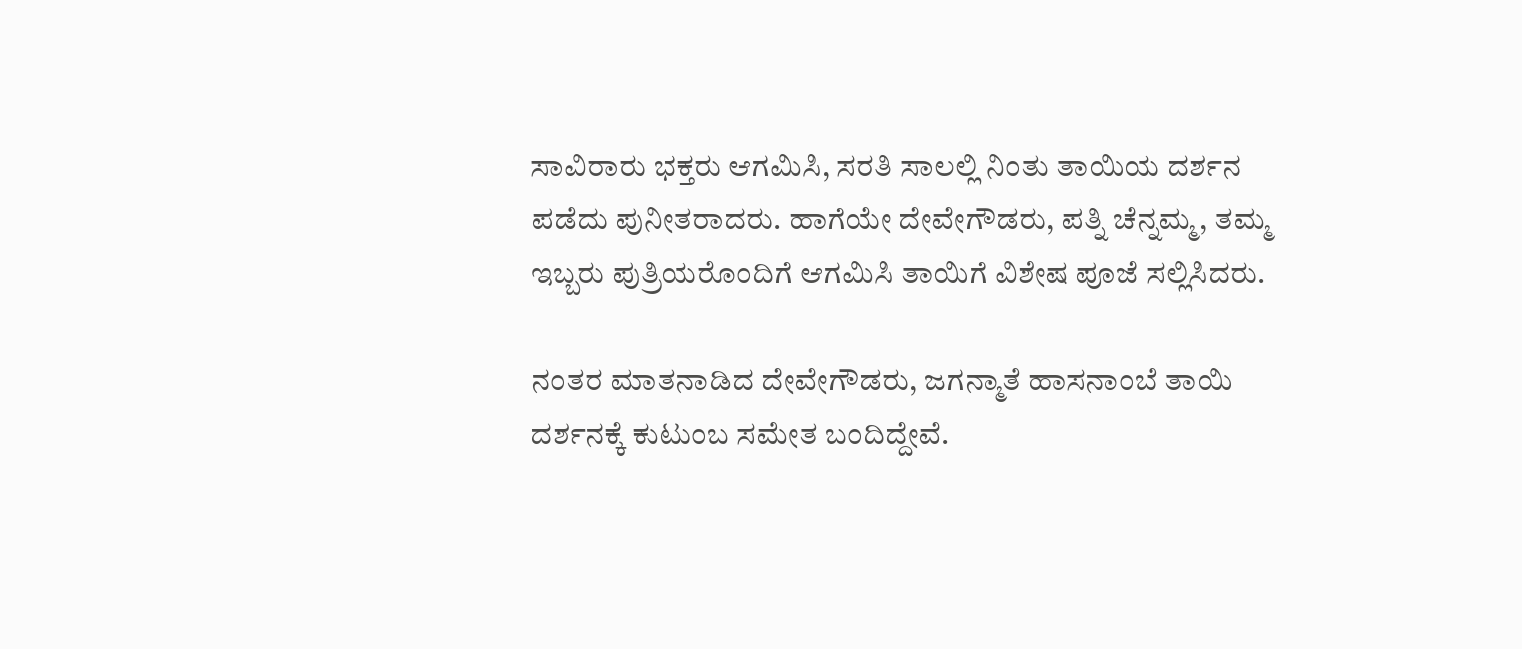ಸಾವಿರಾರು ಭಕ್ತರು ಆಗಮಿಸಿ, ಸರತಿ ಸಾಲಲ್ಲಿ ನಿಂತು ತಾಯಿಯ ದರ್ಶನ ಪಡೆದು ಪುನೀತರಾದರು. ಹಾಗೆಯೇ ದೇವೇಗೌಡರು, ಪತ್ನಿ ಚೆನ್ನಮ್ಮ, ತಮ್ಮ ಇಬ್ಬರು ಪುತ್ರಿಯರೊಂದಿಗೆ ಆಗಮಿಸಿ ತಾಯಿಗೆ ವಿಶೇಷ ಪೂಜೆ ಸಲ್ಲಿಸಿದರು.

ನಂತರ ಮಾತನಾಡಿದ ದೇವೇಗೌಡರು, ಜಗನ್ಮಾತೆ ಹಾಸನಾಂಬೆ ತಾಯಿ ದರ್ಶನಕ್ಕೆ ಕುಟುಂಬ ಸಮೇತ ಬಂದಿದ್ದೇವೆ.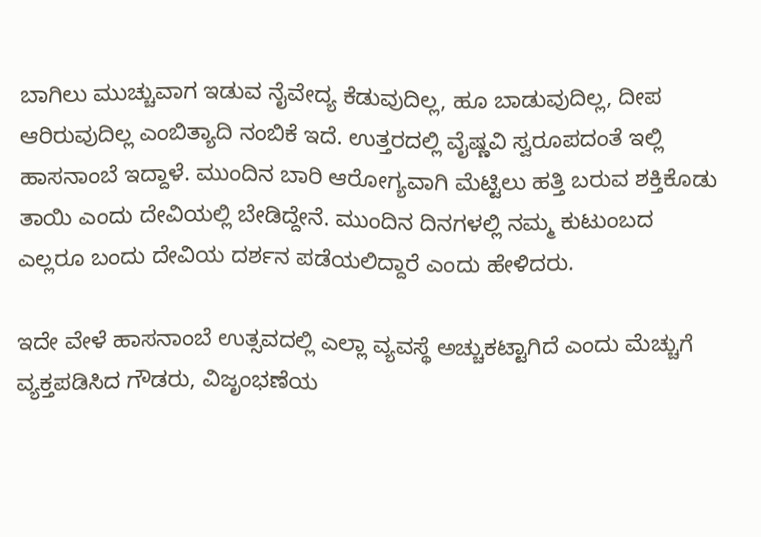ಬಾಗಿಲು ಮುಚ್ಚುವಾಗ ಇಡುವ ನೈವೇದ್ಯ ಕೆಡುವುದಿಲ್ಲ, ಹೂ ಬಾಡುವುದಿಲ್ಲ, ದೀಪ ಆರಿರುವುದಿಲ್ಲ ಎಂಬಿತ್ಯಾದಿ ನಂಬಿಕೆ ಇದೆ. ಉತ್ತರದಲ್ಲಿ ವೈಷ್ಣವಿ ಸ್ವರೂಪದಂತೆ ಇಲ್ಲಿ ಹಾಸನಾಂಬೆ ಇದ್ದಾಳೆ. ಮುಂದಿನ ಬಾರಿ ಆರೋಗ್ಯವಾಗಿ ಮೆಟ್ಟಿಲು ಹತ್ತಿ ಬರುವ ಶಕ್ತಿಕೊಡು ತಾಯಿ ಎಂದು ದೇವಿಯಲ್ಲಿ ಬೇಡಿದ್ದೇನೆ. ಮುಂದಿನ ದಿನಗಳಲ್ಲಿ ನಮ್ಮ ಕುಟುಂಬದ ಎಲ್ಲರೂ ಬಂದು ದೇವಿಯ ದರ್ಶನ ಪಡೆಯಲಿದ್ದಾರೆ ಎಂದು ಹೇಳಿದರು.

ಇದೇ ವೇಳೆ ಹಾಸನಾಂಬೆ ಉತ್ಸವದಲ್ಲಿ ಎಲ್ಲಾ ವ್ಯವಸ್ಥೆ ಅಚ್ಚುಕಟ್ಟಾಗಿದೆ ಎಂದು ಮೆಚ್ಚುಗೆ ವ್ಯಕ್ತಪಡಿಸಿದ ಗೌಡರು, ವಿಜೃಂಭಣೆಯ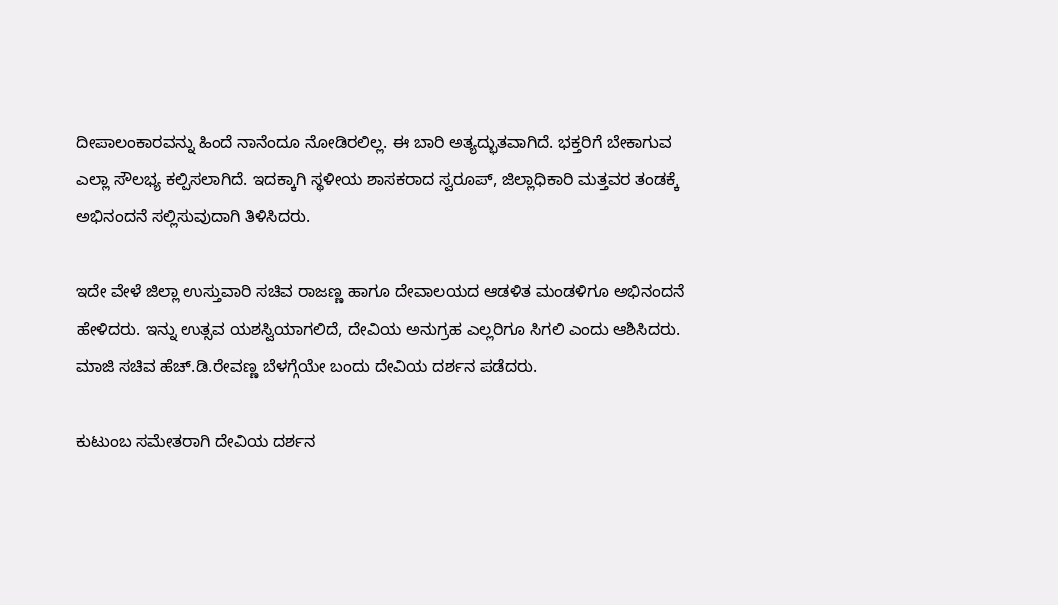ದೀಪಾಲಂಕಾರವನ್ನು ಹಿಂದೆ ನಾನೆಂದೂ ನೋಡಿರಲಿಲ್ಲ. ಈ ಬಾರಿ ಅತ್ಯದ್ಭುತವಾಗಿದೆ. ಭಕ್ತರಿಗೆ ಬೇಕಾಗುವ ಎಲ್ಲಾ ಸೌಲಭ್ಯ ಕಲ್ಪಿಸಲಾಗಿದೆ. ಇದಕ್ಕಾಗಿ ಸ್ಥಳೀಯ ಶಾಸಕರಾದ ಸ್ವರೂಪ್, ಜಿಲ್ಲಾಧಿಕಾರಿ ಮತ್ತವರ ತಂಡಕ್ಕೆ ಅಭಿನಂದನೆ ಸಲ್ಲಿಸುವುದಾಗಿ ತಿಳಿಸಿದರು.

ಇದೇ ವೇಳೆ ಜಿಲ್ಲಾ ಉಸ್ತುವಾರಿ ಸಚಿವ ರಾಜಣ್ಣ ಹಾಗೂ ದೇವಾಲಯದ ಆಡಳಿತ ಮಂಡಳಿಗೂ ಅಭಿನಂದನೆ ಹೇಳಿದರು. ಇನ್ನು ಉತ್ಸವ ಯಶಸ್ವಿಯಾಗಲಿದೆ, ದೇವಿಯ ಅನುಗ್ರಹ ಎಲ್ಲರಿಗೂ ಸಿಗಲಿ ಎಂದು ಆಶಿಸಿದರು. ಮಾಜಿ ಸಚಿವ ಹೆಚ್.ಡಿ.ರೇವಣ್ಣ ಬೆಳಗ್ಗೆಯೇ ಬಂದು ದೇವಿಯ ದರ್ಶನ ಪಡೆದರು.

ಕುಟುಂಬ ಸಮೇತರಾಗಿ ದೇವಿಯ ದರ್ಶನ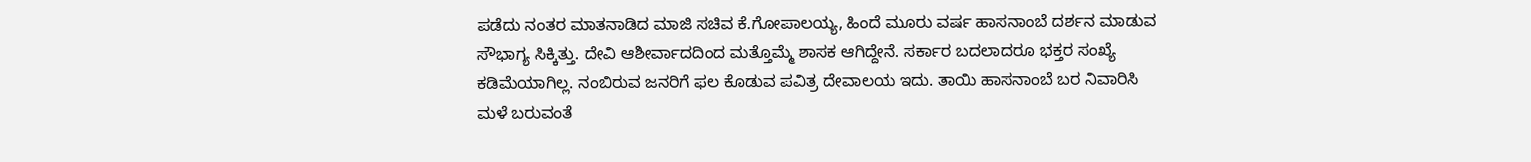ಪಡೆದು ನಂತರ ಮಾತನಾಡಿದ ಮಾಜಿ ಸಚಿವ ಕೆ.ಗೋಪಾಲಯ್ಯ, ಹಿಂದೆ ಮೂರು ವರ್ಷ ಹಾಸನಾಂಬೆ ದರ್ಶನ ಮಾಡುವ ಸೌಭಾಗ್ಯ ಸಿಕ್ಕಿತ್ತು. ದೇವಿ ಆಶೀರ್ವಾದದಿಂದ ಮತ್ತೊಮ್ಮೆ ಶಾಸಕ ಆಗಿದ್ದೇನೆ. ಸರ್ಕಾರ ಬದಲಾದರೂ ಭಕ್ತರ ಸಂಖ್ಯೆ ಕಡಿಮೆಯಾಗಿಲ್ಲ. ನಂಬಿರುವ ಜನರಿಗೆ ಫಲ ಕೊಡುವ ಪವಿತ್ರ ದೇವಾಲಯ ಇದು. ತಾಯಿ ಹಾಸನಾಂಬೆ ಬರ ನಿವಾರಿಸಿ ಮಳೆ ಬರುವಂತೆ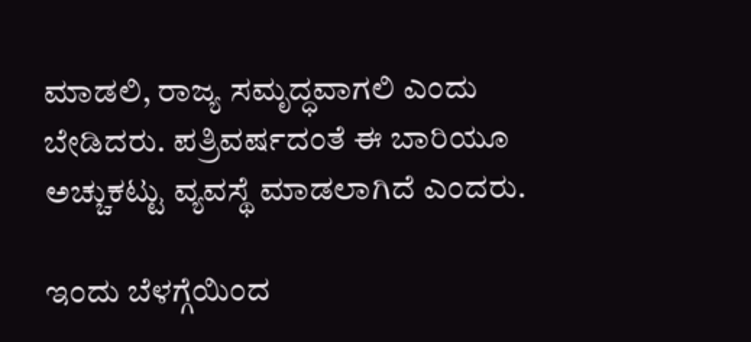ಮಾಡಲಿ, ರಾಜ್ಯ ಸಮೃದ್ಧವಾಗಲಿ ಎಂದು ಬೇಡಿದರು. ಪತ್ರಿವರ್ಷದಂತೆ ಈ ಬಾರಿಯೂ ಅಚ್ಚುಕಟ್ಟು ವ್ಯವಸ್ಥೆ ಮಾಡಲಾಗಿದೆ ಎಂದರು.

ಇಂದು ಬೆಳಗ್ಗೆಯಿಂದ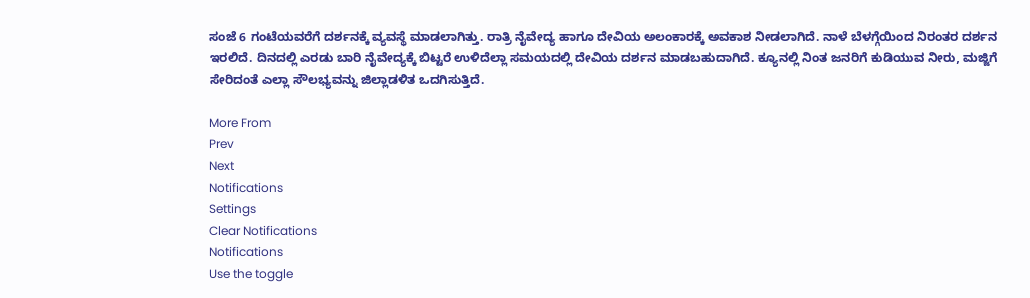ಸಂಜೆ 6 ಗಂಟೆಯವರೆಗೆ ದರ್ಶನಕ್ಕೆ ವ್ಯವಸ್ಥೆ ಮಾಡಲಾಗಿತ್ತು. ರಾತ್ರಿ ನೈವೇದ್ಯ ಹಾಗೂ ದೇವಿಯ ಅಲಂಕಾರಕ್ಕೆ ಅವಕಾಶ ನೀಡಲಾಗಿದೆ. ನಾಳೆ ಬೆಳಗ್ಗೆಯಿಂದ ನಿರಂತರ ದರ್ಶನ ಇರಲಿದೆ. ದಿನದಲ್ಲಿ ಎರಡು ಬಾರಿ ನೈವೇದ್ಯಕ್ಕೆ ಬಿಟ್ಟರೆ ಉಳಿದೆಲ್ಲಾ ಸಮಯದಲ್ಲಿ ದೇವಿಯ ದರ್ಶನ ಮಾಡಬಹುದಾಗಿದೆ. ಕ್ಯೂನಲ್ಲಿ ನಿಂತ ಜನರಿಗೆ ಕುಡಿಯುವ ನೀರು, ಮಜ್ಜಿಗೆ ಸೇರಿದಂತೆ ಎಲ್ಲಾ ಸೌಲಭ್ಯವನ್ನು ಜಿಲ್ಲಾಡಳಿತ ಒದಗಿಸುತ್ತಿದೆ.

More From
Prev
Next
Notifications
Settings
Clear Notifications
Notifications
Use the toggle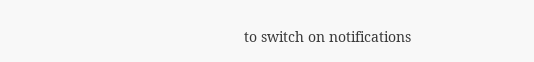to switch on notifications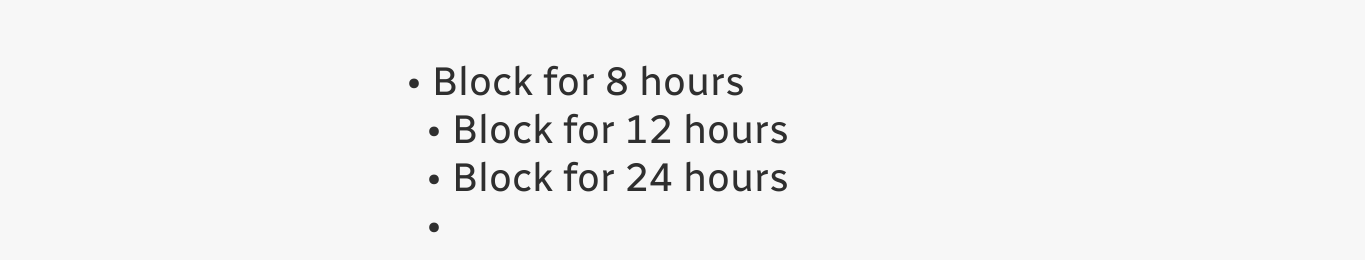• Block for 8 hours
  • Block for 12 hours
  • Block for 24 hours
  •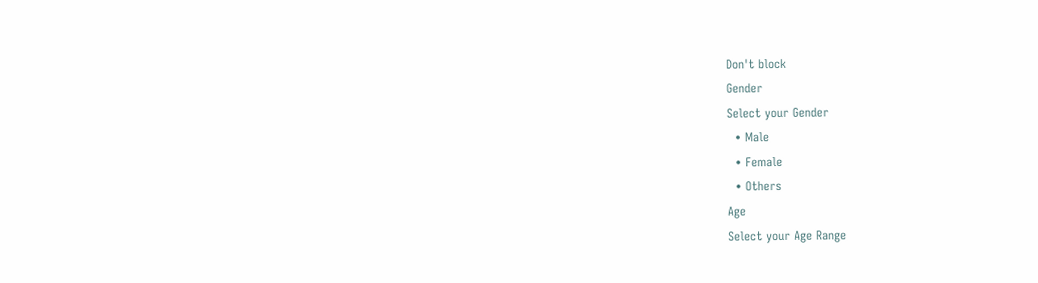Don't block
Gender
Select your Gender
  • Male
  • Female
  • Others
Age
Select your Age Range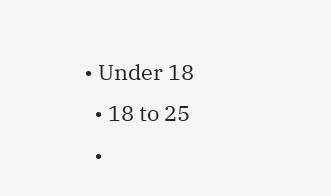• Under 18
  • 18 to 25
  •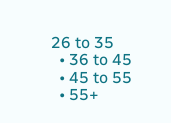26 to 35
  • 36 to 45
  • 45 to 55
  • 55+